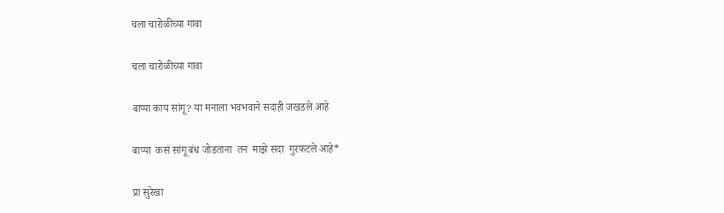चला चारोळीच्या गावा

चला चारोळीच्या गावा

बाप्पा काय सांगू? या मनाला भवभवाने सदाही जखडले आहे

बाप्पा  कसं सांगू बंध जोडताना  तन  माझे सदा  गुरफटले आहे*

प्रा सुरेखा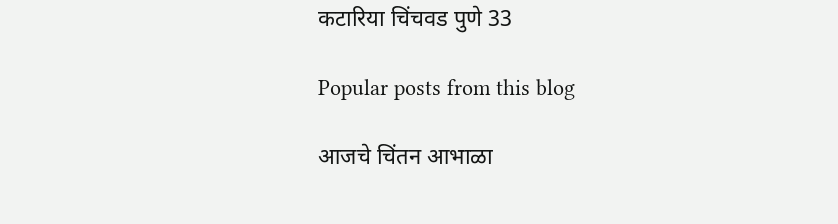कटारिया चिंचवड पुणे 33

Popular posts from this blog

आजचे चिंतन आभाळा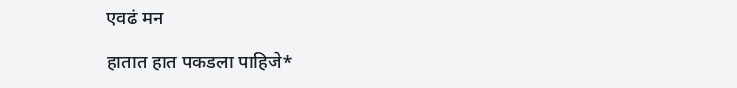एवढं मन

हातात हात पकडला पाहिजे*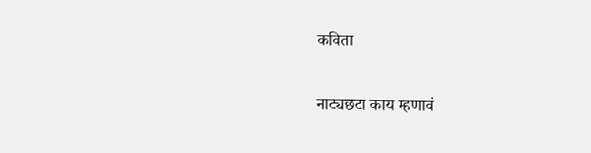कविता

नाट्यछटा काय म्हणावं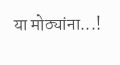या मोठ्यांना...!